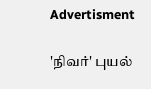Advertisment

'நிவர்' புயல்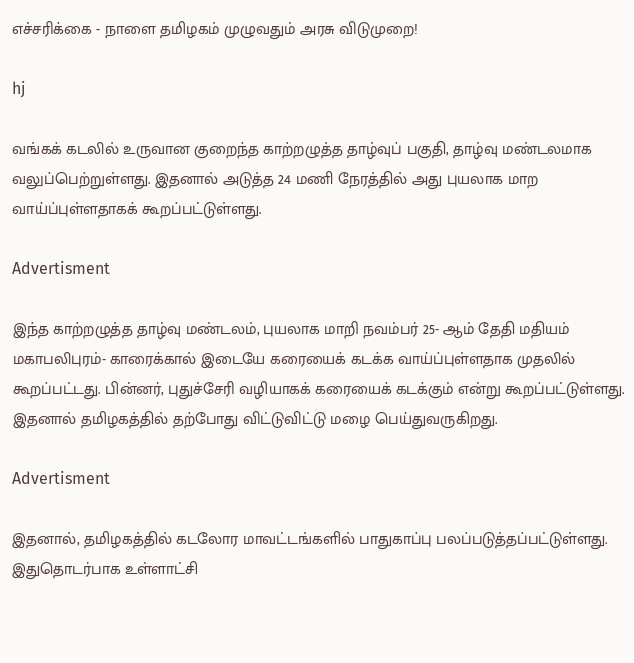எச்சரிக்கை - நாளை தமிழகம் முழுவதும் அரசு விடுமுறை!

hj

வங்கக் கடலில் உருவான குறைந்த காற்றழுத்த தாழ்வுப் பகுதி, தாழ்வு மண்டலமாக வலுப்பெற்றுள்ளது. இதனால் அடுத்த 24 மணி நேரத்தில் அது புயலாக மாற வாய்ப்புள்ளதாகக் கூறப்பட்டுள்ளது.

Advertisment

இந்த காற்றழுத்த தாழ்வு மண்டலம், புயலாக மாறி நவம்பர் 25- ஆம் தேதி மதியம் மகாபலிபுரம்- காரைக்கால் இடையே கரையைக் கடக்க வாய்ப்புள்ளதாக முதலில் கூறப்பட்டது. பின்னர், புதுச்சேரி வழியாகக் கரையைக் கடக்கும் என்று கூறப்பட்டுள்ளது. இதனால் தமிழகத்தில் தற்போது விட்டுவிட்டு மழை பெய்துவருகிறது.

Advertisment

இதனால், தமிழகத்தில் கடலோர மாவட்டங்களில் பாதுகாப்பு பலப்படுத்தப்பட்டுள்ளது. இதுதொடர்பாக உள்ளாட்சி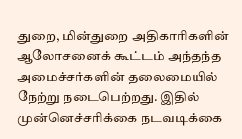துறை, மின்துறை அதிகாரிகளின் ஆலோசனைக் கூட்டம் அந்தந்த அமைச்சர்களின் தலைமையில் நேற்று நடைபெற்றது. இதில் முன்னெச்சரிக்கை நடவடிக்கை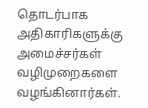தொடர்பாக அதிகாரிகளுக்கு அமைச்சர்கள் வழிமுறைகளை வழங்கினார்கள்.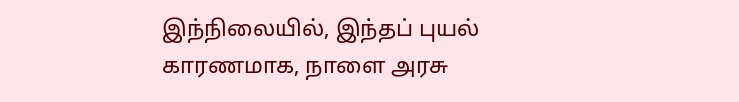இந்நிலையில், இந்தப் புயல் காரணமாக, நாளை அரசு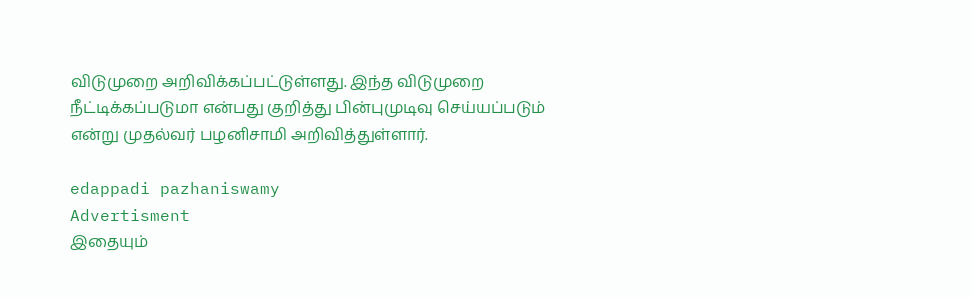விடுமுறை அறிவிக்கப்பட்டுள்ளது. இந்த விடுமுறை நீட்டிக்கப்படுமா என்பது குறித்து பின்புமுடிவு செய்யப்படும் என்று முதல்வர் பழனிசாமி அறிவித்துள்ளார்.

edappadi pazhaniswamy
Advertisment
இதையும்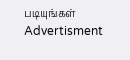படியுங்கள்
Advertisment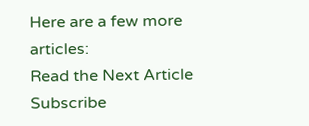Here are a few more articles:
Read the Next Article
Subscribe